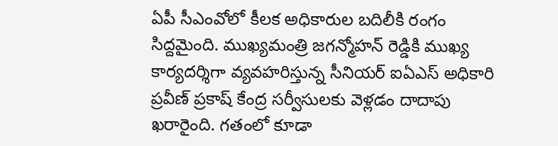ఏపీ సీఎంవోలో కీలక అధికారుల బదిలీకి రంగం సిద్దమైంది. ముఖ్యమంత్రి జగన్మోహన్ రెడ్డికి ముఖ్య కార్యదర్శిగా వ్యవహరిస్తున్న సీనియర్ ఐఏఎస్ అధికారి ప్రవీణ్ ప్రకాష్ కేంద్ర సర్వీసులకు వెళ్లడం దాదాపు ఖరారైంది. గతంలో కూడా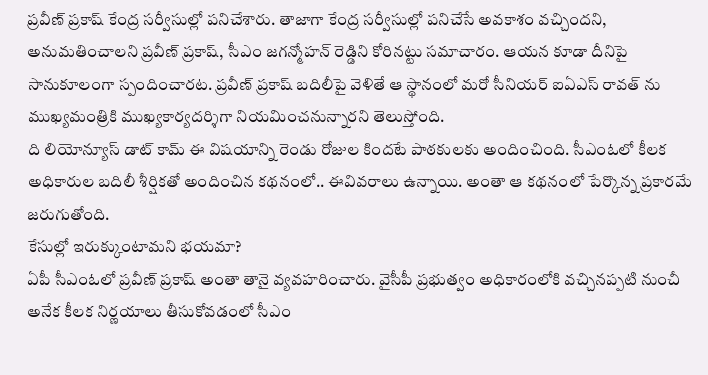ప్రవీణ్ ప్రకాష్ కేంద్ర సర్వీసుల్లో పనిచేశారు. తాజాగా కేంద్ర సర్వీసుల్లో పనిచేసే అవకాశం వచ్చిందని, అనుమతించాలని ప్రవీణ్ ప్రకాష్, సీఎం జగన్మోహన్ రెడ్డిని కోరినట్టు సమాచారం. ఆయన కూడా దీనిపై సానుకూలంగా స్పందించారట. ప్రవీణ్ ప్రకాష్ బదిలీపై వెళితే ఆ స్థానంలో మరో సీనియర్ ఐఏఎస్ రావత్ ను ముఖ్యమంత్రికి ముఖ్యకార్యదర్శిగా నియమించనున్నారని తెలుస్తోంది.
ది లియోన్యూస్ డాట్ కామ్ ఈ విషయాన్ని రెండు రోజుల కిందటే పాఠకులకు అందించింది. సీఎంఓలో కీలక అధికారుల బదిలీ శీర్షికతో అందించిన కథనంలో.. ఈవివరాలు ఉన్నాయి. అంతా ఆ కథనంలో పేర్కొన్న ప్రకారమే జరుగుతోంది.
కేసుల్లో ఇరుక్కుంటామని భయమా?
ఏపీ సీఎంఓలో ప్రవీణ్ ప్రకాష్ అంతా తానై వ్యవహరించారు. వైసీపీ ప్రభుత్వం అధికారంలోకి వచ్చినప్పటి నుంచీ అనేక కీలక నిర్ణయాలు తీసుకోవడంలో సీఎం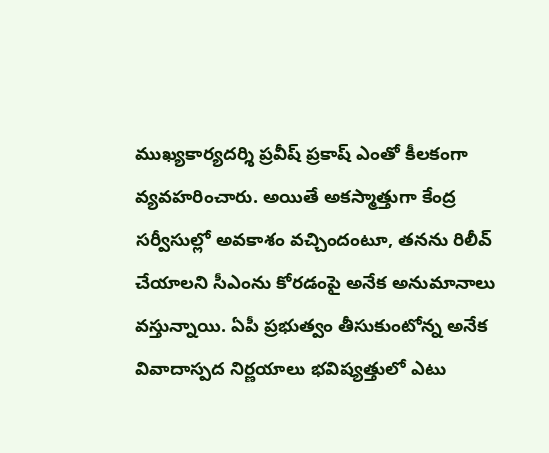ముఖ్యకార్యదర్శి ప్రవీష్ ప్రకాష్ ఎంతో కీలకంగా వ్యవహరించారు. అయితే అకస్మాత్తుగా కేంద్ర సర్వీసుల్లో అవకాశం వచ్చిందంటూ, తనను రిలీవ్ చేయాలని సీఎంను కోరడంపై అనేక అనుమానాలు వస్తున్నాయి. ఏపీ ప్రభుత్వం తీసుకుంటోన్న అనేక వివాదాస్పద నిర్ణయాలు భవిష్యత్తులో ఎటు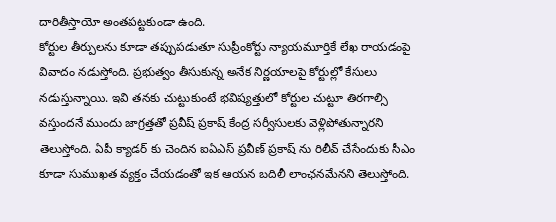దారితీస్తాయో అంతపట్టకుండా ఉంది.
కోర్టుల తీర్పులను కూడా తప్పుపడుతూ సుప్రీంకోర్టు న్యాయమూర్తికే లేఖ రాయడంపై వివాదం నడుస్తోంది. ప్రభుత్వం తీసుకున్న అనేక నిర్ణయాలపై కోర్టుల్లో కేసులు నడుస్తున్నాయి. ఇవి తనకు చుట్టుకుంటే భవిష్యత్తులో కోర్టుల చుట్టూ తిరగాల్సి వస్తుందనే ముందు జాగ్రత్తతో ప్రవీష్ ప్రకాష్ కేంద్ర సర్వీసులకు వెళ్లిపోతున్నారని తెలుస్తోంది. ఏపీ క్యాడర్ కు చెందిన ఐఏఎస్ ప్రవీణ్ ప్రకాష్ ను రిలీవ్ చేసేందుకు సీఎం కూడా సుముఖత వ్యక్తం చేయడంతో ఇక ఆయన బదిలీ లాంఛనమేనని తెలుస్తోంది.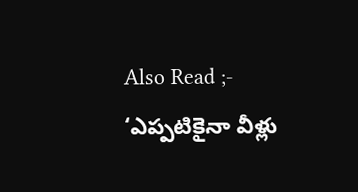Also Read ;- ‘ఎప్పటికైనా వీళ్లు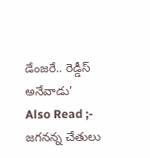డేంజరే.. రెడ్డీస్ అనేవాడు’
Also Read ;- జగనన్న చేతులు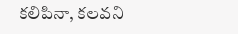కలిపినా, కలవని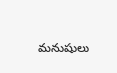మనుషులు